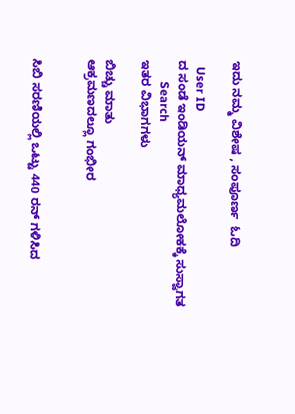ಇದು ನಮ್ಮ ವಿಶೇಷ , ಸಂಪೂರ್ಣ  ಓದಿ

  User ID
ದ ಸಂಡೆ ಇಂಡಿಯನ್ ಮಾಧ್ಯಮಲೋಕಕ್ಕೆ ಸುಸ್ವಾಗತ
       Search
ಇತರ ವಿಭಾಗಗಳು

ಬಿಚ್ಚು ಮಾತು
ಆಕ್ರಮಣದಲ್ಲೂ ಗಂಭೀರ


ಸಿಬಿ ಸರಣಿಯಲ್ಲಿ ಒಟ್ಟು 440 ರನ್ ಗಳಿಸಿದ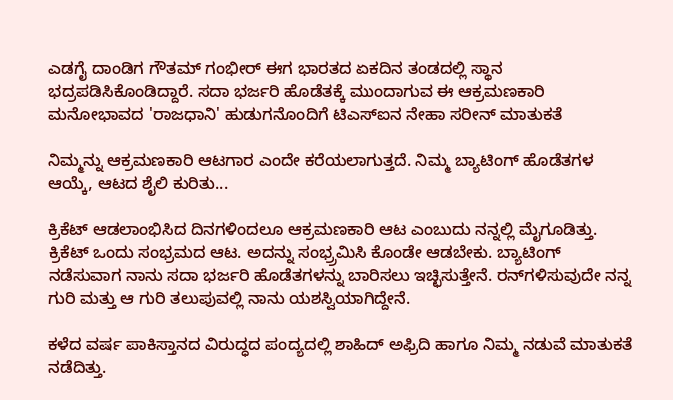ಎಡಗೈ ದಾಂಡಿಗ ಗೌತಮ್ ಗಂಭೀರ್ ಈಗ ಭಾರತದ ಏಕದಿನ ತಂಡದಲ್ಲಿ ಸ್ಥಾನ ಭದ್ರಪಡಿಸಿಕೊಂಡಿದ್ದಾರೆ. ಸದಾ ಭರ್ಜರಿ ಹೊಡೆತಕ್ಕೆ ಮುಂದಾಗುವ ಈ ಆಕ್ರಮಣಕಾರಿ ಮನೋಭಾವದ 'ರಾಜಧಾನಿ' ಹುಡುಗನೊಂದಿಗೆ ಟಿಎಸ್‌ಐನ ನೇಹಾ ಸರೀನ್ ಮಾತುಕತೆ

ನಿಮ್ಮನ್ನು ಆಕ್ರಮಣಕಾರಿ ಆಟಗಾರ ಎಂದೇ ಕರೆಯಲಾಗುತ್ತದೆ. ನಿಮ್ಮ ಬ್ಯಾಟಿಂಗ್ ಹೊಡೆತಗಳ ಆಯ್ಕೆ, ಆಟದ ಶೈಲಿ ಕುರಿತು...

ಕ್ರಿಕೆಟ್ ಆಡಲಾಂಭಿಸಿದ ದಿನಗಳಿಂದಲೂ ಆಕ್ರಮಣಕಾರಿ ಆಟ ಎಂಬುದು ನನ್ನಲ್ಲಿ ಮೈಗೂಡಿತ್ತು. ಕ್ರಿಕೆಟ್ ಒಂದು ಸಂಭ್ರಮದ ಆಟ. ಅದನ್ನು ಸಂಭ್ರ್ರಮಿಸಿ ಕೊಂಡೇ ಆಡಬೇಕು. ಬ್ಯಾಟಿಂಗ್ ನಡೆಸುವಾಗ ನಾನು ಸದಾ ಭರ್ಜರಿ ಹೊಡೆತಗಳನ್ನು ಬಾರಿಸಲು ಇಚ್ಛಿಸುತ್ತೇನೆ. ರನ್‌ಗಳಿಸುವುದೇ ನನ್ನ ಗುರಿ ಮತ್ತು ಆ ಗುರಿ ತಲುಪುವಲ್ಲಿ ನಾನು ಯಶಸ್ವಿಯಾಗಿದ್ದೇನೆ.

ಕಳೆದ ವರ್ಷ ಪಾಕಿಸ್ತಾನದ ವಿರುದ್ಧದ ಪಂದ್ಯದಲ್ಲಿ ಶಾಹಿದ್ ಅಫ್ರಿದಿ ಹಾಗೂ ನಿಮ್ಮ ನಡುವೆ ಮಾತುಕತೆ ನಡೆದಿತ್ತು.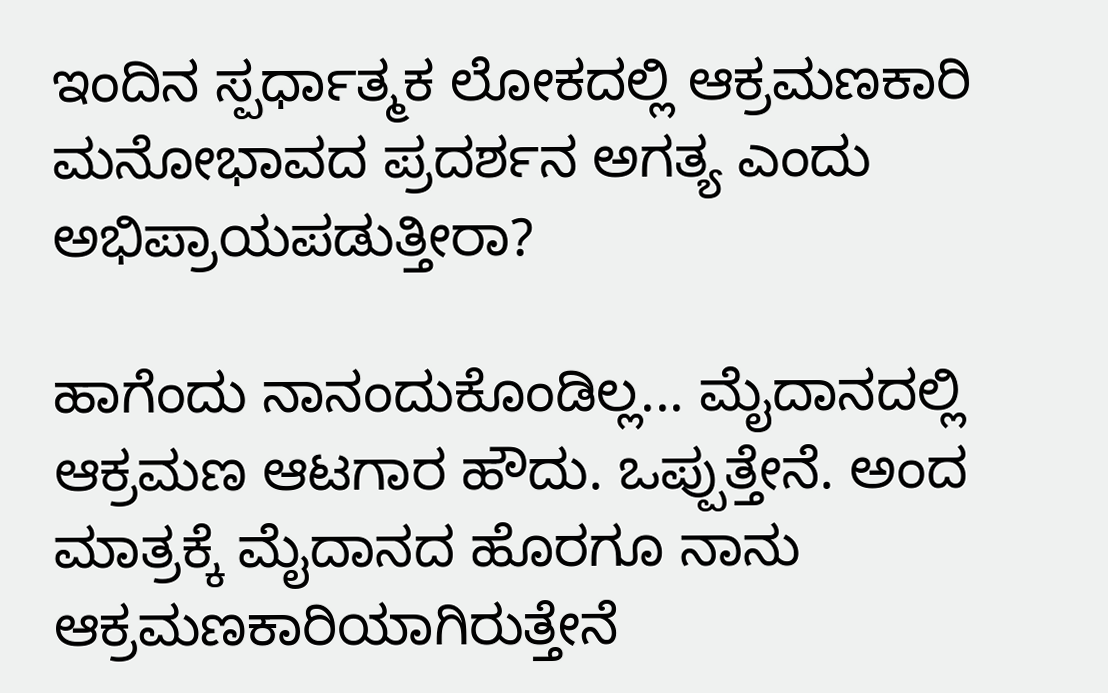ಇಂದಿನ ಸ್ಪರ್ಧಾತ್ಮಕ ಲೋಕದಲ್ಲಿ ಆಕ್ರಮಣಕಾರಿ ಮನೋಭಾವದ ಪ್ರದರ್ಶನ ಅಗತ್ಯ ಎಂದು ಅಭಿಪ್ರಾಯಪಡುತ್ತೀರಾ?

ಹಾಗೆಂದು ನಾನಂದುಕೊಂಡಿಲ್ಲ... ಮೈದಾನದಲ್ಲಿ ಆಕ್ರಮಣ ಆಟಗಾರ ಹೌದು. ಒಪ್ಪುತ್ತೇನೆ. ಅಂದ ಮಾತ್ರಕ್ಕೆ ಮೈದಾನದ ಹೊರಗೂ ನಾನು ಆಕ್ರಮಣಕಾರಿಯಾಗಿರುತ್ತೇನೆ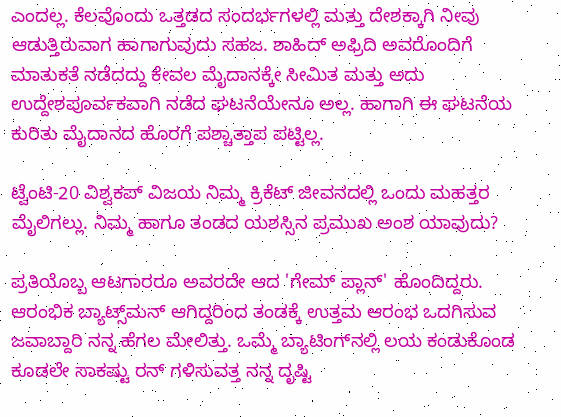ಎಂದಲ್ಲ. ಕೆಲವೊಂದು ಒತ್ತಡದ ಸಂದರ್ಭಗಳಲ್ಲಿ ಮತ್ತು ದೇಶಕ್ಕಾಗಿ ನೀವು ಆಡುತ್ತಿರುವಾಗ ಹಾಗಾಗುವುದು ಸಹಜ. ಶಾಹಿದ್ ಅಫ್ರಿದಿ ಅವರೊಂದಿಗೆ ಮಾತುಕತೆ ನಡೆದದ್ದು ಕೇವಲ ಮೈದಾನಕ್ಕೇ ಸೀಮಿತ ಮತ್ತು ಅದು ಉದ್ದೇಶಪೂರ್ವಕವಾಗಿ ನಡೆದ ಘಟನೆಯೇನೂ ಅಲ್ಲ. ಹಾಗಾಗಿ ಈ ಘಟನೆಯ ಕುರಿತು ಮೈದಾನದ ಹೊರಗೆ ಪಶ್ಚಾತ್ತಾಪ ಪಟ್ಟಿಲ್ಲ.

ಟ್ವೆಂಟಿ-20 ವಿಶ್ವಕಪ್ ವಿಜಯ ನಿಮ್ಮ ಕ್ರಿಕೆಟ್ ಜೀವನದಲ್ಲಿ ಒಂದು ಮಹತ್ತರ ಮೈಲಿಗಲ್ಲು. ನಿಮ್ಮ ಹಾಗೂ ತಂಡದ ಯಶಸ್ಸಿನ ಪ್ರಮುಖ ಅಂಶ ಯಾವುದು?

ಪ್ರತಿಯೊಬ್ಬ ಆಟಗಾರರೂ ಅವರದೇ ಆದ 'ಗೇಮ್ ಪ್ಲಾನ್' ಹೊಂದಿದ್ದರು. ಆರಂಭಿಕ ಬ್ಯಾಟ್ಸ್‌ಮನ್ ಆಗಿದ್ದರಿಂದ ತಂಡಕ್ಕೆ ಉತ್ತಮ ಆರಂಭ ಒದಗಿಸುವ ಜವಾಬ್ದಾರಿ ನನ್ನ ಹೆಗಲ ಮೇಲಿತ್ತು. ಒಮ್ಮೆ ಬ್ಯಾಟಿಂಗ್‌ನಲ್ಲಿ ಲಯ ಕಂಡುಕೊಂಡ ಕೂಡಲೇ ಸಾಕಷ್ಟು ರನ್ ಗಳಿಸುವತ್ತ ನನ್ನ ದೃಷ್ಟಿ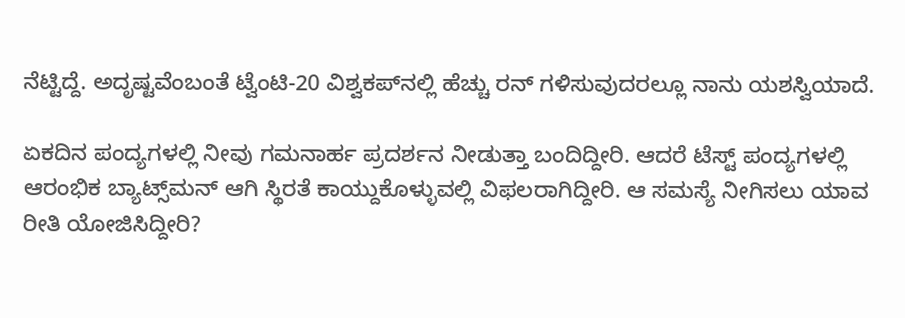ನೆಟ್ಟಿದ್ದೆ. ಅದೃಷ್ಟವೆಂಬಂತೆ ಟ್ವೆಂಟಿ-20 ವಿಶ್ವಕಪ್‌ನಲ್ಲಿ ಹೆಚ್ಚು ರನ್ ಗಳಿಸುವುದರಲ್ಲೂ ನಾನು ಯಶಸ್ವಿಯಾದೆ.

ಏಕದಿನ ಪಂದ್ಯಗಳಲ್ಲಿ ನೀವು ಗಮನಾರ್ಹ ಪ್ರದರ್ಶನ ನೀಡುತ್ತಾ ಬಂದಿದ್ದೀರಿ. ಆದರೆ ಟೆಸ್ಟ್ ಪಂದ್ಯಗಳಲ್ಲಿ ಆರಂಭಿಕ ಬ್ಯಾಟ್ಸ್‌ಮನ್ ಆಗಿ ಸ್ಥಿರತೆ ಕಾಯ್ದುಕೊಳ್ಳುವಲ್ಲಿ ವಿಫಲರಾಗಿದ್ದೀರಿ. ಆ ಸಮಸ್ಯೆ ನೀಗಿಸಲು ಯಾವ ರೀತಿ ಯೋಜಿಸಿದ್ದೀರಿ?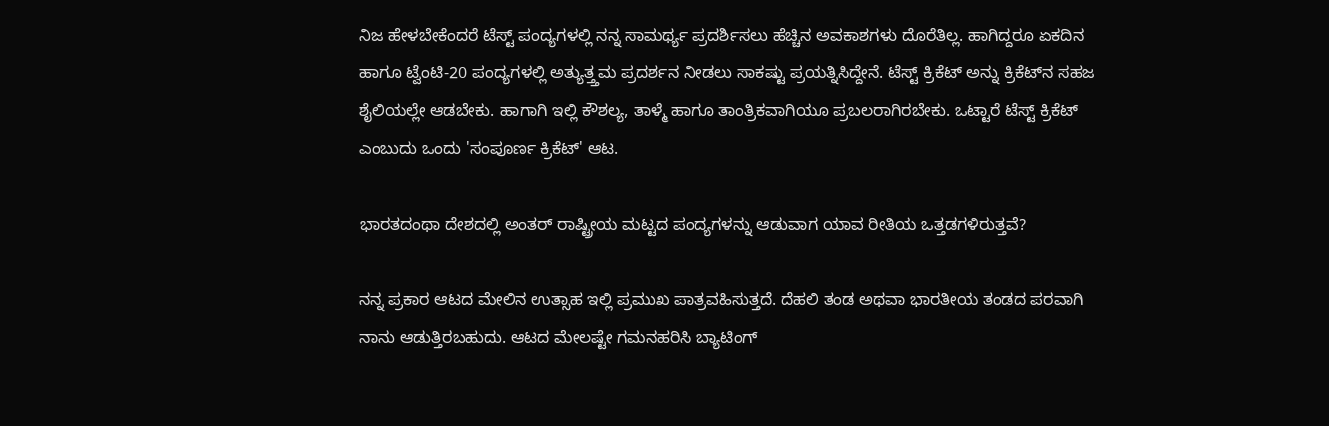ನಿಜ ಹೇಳಬೇಕೆಂದರೆ ಟೆಸ್ಟ್ ಪಂದ್ಯಗಳಲ್ಲಿ ನನ್ನ ಸಾಮರ್ಥ್ಯ ಪ್ರದರ್ಶಿಸಲು ಹೆಚ್ಚಿನ ಅವಕಾಶಗಳು ದೊರೆತಿಲ್ಲ. ಹಾಗಿದ್ದರೂ ಏಕದಿನ ಹಾಗೂ ಟ್ವೆಂಟಿ-20 ಪಂದ್ಯಗಳಲ್ಲಿ ಅತ್ಯುತ್ತ್ತಮ ಪ್ರದರ್ಶನ ನೀಡಲು ಸಾಕಷ್ಟು ಪ್ರಯತ್ನಿಸಿದ್ದೇನೆ. ಟೆಸ್ಟ್ ಕ್ರಿಕೆಟ್ ಅನ್ನು ಕ್ರಿಕೆಟ್‌ನ ಸಹಜ ಶೈಲಿಯಲ್ಲೇ ಆಡಬೇಕು. ಹಾಗಾಗಿ ಇಲ್ಲಿ ಕೌಶಲ್ಯ, ತಾಳ್ಮೆ ಹಾಗೂ ತಾಂತ್ರಿಕವಾಗಿಯೂ ಪ್ರಬಲರಾಗಿರಬೇಕು. ಒಟ್ಟಾರೆ ಟೆಸ್ಟ್ ಕ್ರಿಕೆಟ್ ಎಂಬುದು ಒಂದು 'ಸಂಪೂರ್ಣ ಕ್ರಿಕೆಟ್' ಆಟ.

ಭಾರತದಂಥಾ ದೇಶದಲ್ಲಿ ಅಂತರ್ ರಾಷ್ಟ್ರೀಯ ಮಟ್ಟದ ಪಂದ್ಯಗಳನ್ನು ಆಡುವಾಗ ಯಾವ ರೀತಿಯ ಒತ್ತಡಗಳಿರುತ್ತವೆ?

ನನ್ನ ಪ್ರಕಾರ ಆಟದ ಮೇಲಿನ ಉತ್ಸಾಹ ಇಲ್ಲಿ ಪ್ರಮುಖ ಪಾತ್ರವಹಿಸುತ್ತದೆ. ದೆಹಲಿ ತಂಡ ಅಥವಾ ಭಾರತೀಯ ತಂಡದ ಪರವಾಗಿ ನಾನು ಆಡುತ್ತಿರಬಹುದು. ಆಟದ ಮೇಲಷ್ಟೇ ಗಮನಹರಿಸಿ ಬ್ಯಾಟಿಂಗ್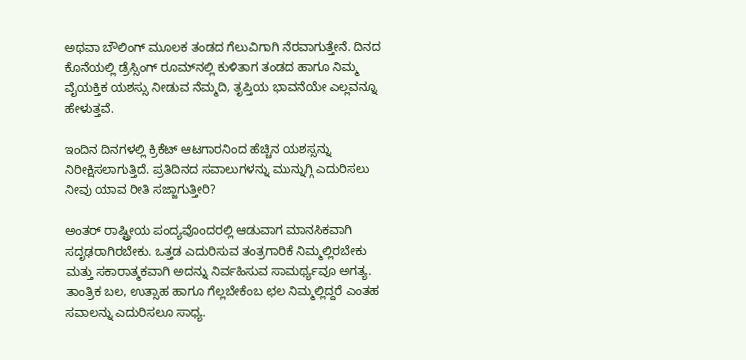ಅಥವಾ ಬೌಲಿಂಗ್ ಮೂಲಕ ತಂಡದ ಗೆಲುವಿಗಾಗಿ ನೆರವಾಗುತ್ತೇನೆ. ದಿನದ ಕೊನೆಯಲ್ಲಿ ಡ್ರೆಸ್ಸಿಂಗ್ ರೂಮ್‌ನಲ್ಲಿ ಕುಳಿತಾಗ ತಂಡದ ಹಾಗೂ ನಿಮ್ಮ ವೈಯಕ್ತಿಕ ಯಶಸ್ಸು ನೀಡುವ ನೆಮ್ಮದಿ, ತೃಪ್ತಿಯ ಭಾವನೆಯೇ ಎಲ್ಲವನ್ನೂ ಹೇಳುತ್ತವೆ.

ಇಂದಿನ ದಿನಗಳಲ್ಲಿ ಕ್ರಿಕೆಟ್ ಆಟಗಾರನಿಂದ ಹೆಚ್ಚಿನ ಯಶಸ್ಸನ್ನು ನಿರೀಕ್ಷಿಸಲಾಗುತ್ತಿದೆ. ಪ್ರತಿದಿನದ ಸವಾಲುಗಳನ್ನು ಮುನ್ನುಗ್ಗಿ ಎದುರಿಸಲು ನೀವು ಯಾವ ರೀತಿ ಸಜ್ಜಾಗುತ್ತೀರಿ?

ಅಂತರ್ ರಾಷ್ಟ್ರೀಯ ಪಂದ್ಯವೊಂದರಲ್ಲಿ ಆಡುವಾಗ ಮಾನಸಿಕವಾಗಿ ಸದೃಢರಾಗಿರಬೇಕು. ಒತ್ತಡ ಎದುರಿಸುವ ತಂತ್ರಗಾರಿಕೆ ನಿಮ್ಮಲ್ಲಿರಬೇಕು ಮತ್ತು ಸಕಾರಾತ್ಮಕವಾಗಿ ಅದನ್ನು ನಿರ್ವಹಿಸುವ ಸಾಮರ್ಥ್ಯವೂ ಅಗತ್ಯ. ತಾಂತ್ರಿಕ ಬಲ, ಉತ್ಸಾಹ ಹಾಗೂ ಗೆಲ್ಲಬೇಕೆಂಬ ಛಲ ನಿಮ್ಮಲ್ಲಿದ್ದರೆ ಎಂತಹ ಸವಾಲನ್ನು ಎದುರಿಸಲೂ ಸಾಧ್ಯ.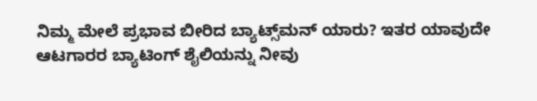ನಿಮ್ಮ ಮೇಲೆ ಪ್ರಭಾವ ಬೀರಿದ ಬ್ಯಾಟ್ಸ್‌ಮನ್ ಯಾರು? ಇತರ ಯಾವುದೇ ಆಟಗಾರರ ಬ್ಯಾಟಿಂಗ್ ಶೈಲಿಯನ್ನು ನೀವು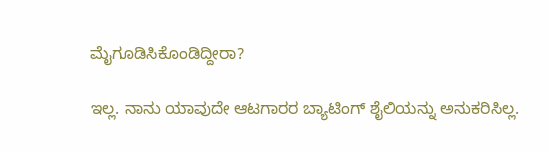ಮೈಗೂಡಿಸಿಕೊಂಡಿದ್ದೀರಾ?

ಇಲ್ಲ. ನಾನು ಯಾವುದೇ ಆಟಗಾರರ ಬ್ಯಾಟಿಂಗ್ ಶೈಲಿಯನ್ನು ಅನುಕರಿಸಿಲ್ಲ.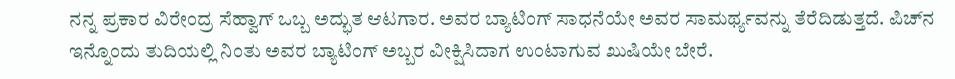ನನ್ನ ಪ್ರಕಾರ ವಿರೇಂದ್ರ ಸೆಹ್ವಾಗ್ ಒಬ್ಬ ಅದ್ಭುತ ಆಟಗಾರ. ಅವರ ಬ್ಯಾಟಿಂಗ್ ಸಾಧನೆಯೇ ಅವರ ಸಾಮರ್ಥ್ಯವನ್ನು ತೆರೆದಿಡುತ್ತದೆ. ಪಿಚ್‌ನ ಇನ್ನೊಂದು ತುದಿಯಲ್ಲಿ ನಿಂತು ಅವರ ಬ್ಯಾಟಿಂಗ್ ಅಬ್ಬರ ವೀಕ್ಷಿಸಿದಾಗ ಉಂಟಾಗುವ ಖುಷಿಯೇ ಬೇರೆ.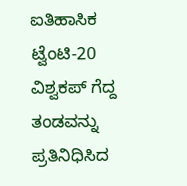ಐತಿಹಾಸಿಕ ಟ್ವೆಂಟಿ-20 ವಿಶ್ವಕಪ್ ಗೆದ್ದ ತಂಡವನ್ನು ಪ್ರತಿನಿಧಿಸಿದ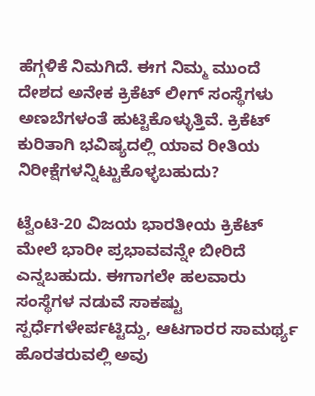ಹೆಗ್ಗಳಿಕೆ ನಿಮಗಿದೆ. ಈಗ ನಿಮ್ಮ ಮುಂದೆ ದೇಶದ ಅನೇಕ ಕ್ರಿಕೆಟ್ ಲೀಗ್ ಸಂಸ್ಥೆಗಳು ಅಣಬೆಗಳಂತೆ ಹುಟ್ಟಿಕೊಳ್ಳುತ್ತಿವೆ. ಕ್ರಿಕೆಟ್ ಕುರಿತಾಗಿ ಭವಿಷ್ಯದಲ್ಲಿ ಯಾವ ರೀತಿಯ ನಿರೀಕ್ಷೆಗಳನ್ನಿಟ್ಟುಕೊಳ್ಳಬಹುದು?

ಟ್ವೆಂಟಿ-20 ವಿಜಯ ಭಾರತೀಯ ಕ್ರಿಕೆಟ್ ಮೇಲೆ ಭಾರೀ ಪ್ರಭಾವವನ್ನೇ ಬೀರಿದೆ ಎನ್ನಬಹುದು. ಈಗಾಗಲೇ ಹಲವಾರು ಸಂಸ್ಥೆಗಳ ನಡುವೆ ಸಾಕಷ್ಟು ಸ್ಪರ್ಧೆಗಳೇರ್ಪಟ್ಟಿದ್ದು, ಆಟಗಾರರ ಸಾಮರ್ಥ್ಯ ಹೊರತರುವಲ್ಲಿ ಅವು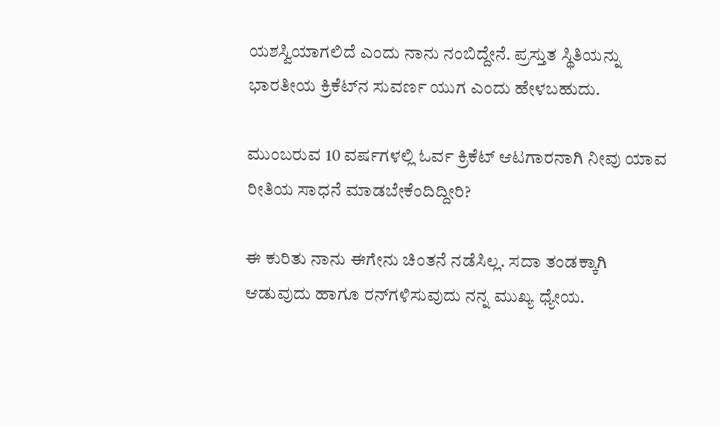ಯಶಸ್ವಿಯಾಗಲಿದೆ ಎಂದು ನಾನು ನಂಬಿದ್ದೇನೆ. ಪ್ರಸ್ತುತ ಸ್ಥಿತಿಯನ್ನು ಭಾರತೀಯ ಕ್ರಿಕೆಟ್‌ನ ಸುವರ್ಣ ಯುಗ ಎಂದು ಹೇಳಬಹುದು.

ಮುಂಬರುವ 10 ವರ್ಷಗಳಲ್ಲಿ ಓರ್ವ ಕ್ರಿಕೆಟ್ ಆಟಗಾರನಾಗಿ ನೀವು ಯಾವ ರೀತಿಯ ಸಾಧನೆ ಮಾಡಬೇಕೆಂದಿದ್ದೀರಿ?

ಈ ಕುರಿತು ನಾನು ಈಗೇನು ಚಿಂತನೆ ನಡೆಸಿಲ್ಲ. ಸದಾ ತಂಡಕ್ಕಾಗಿ ಆಡುವುದು ಹಾಗೂ ರನ್‌ಗಳಿಸುವುದು ನನ್ನ ಮುಖ್ಯ ಧ್ಯೇಯ.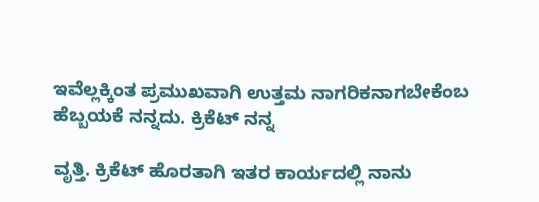ಇವೆಲ್ಲಕ್ಕಿಂತ ಪ್ರಮುಖವಾಗಿ ಉತ್ತಮ ನಾಗರಿಕನಾಗಬೇಕೆಂಬ ಹೆಬ್ಬಯಕೆ ನನ್ನದು. ಕ್ರಿಕೆಟ್ ನನ್ನ

ವೃತ್ತಿ. ಕ್ರಿಕೆಟ್ ಹೊರತಾಗಿ ಇತರ ಕಾರ್ಯದಲ್ಲಿ ನಾನು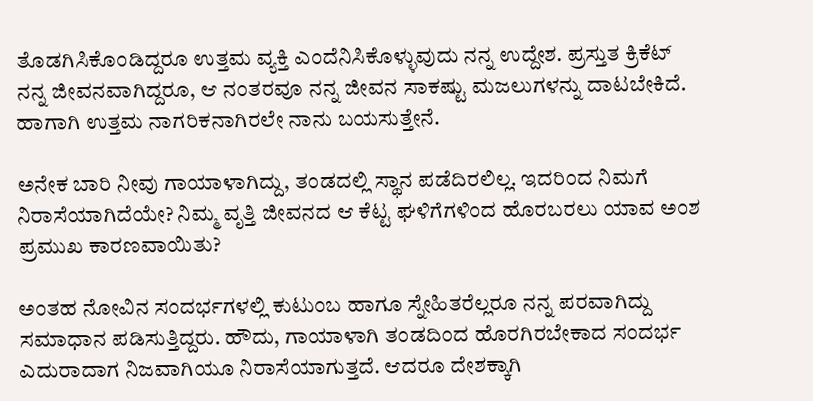ತೊಡಗಿಸಿಕೊಂಡಿದ್ದರೂ ಉತ್ತಮ ವ್ಯಕ್ತಿ ಎಂದೆನಿಸಿಕೊಳ್ಳುವುದು ನನ್ನ ಉದ್ದೇಶ. ಪ್ರಸ್ತುತ ಕ್ರಿಕೆಟ್ ನನ್ನ ಜೀವನವಾಗಿದ್ದರೂ, ಆ ನಂತರವೂ ನನ್ನ ಜೀವನ ಸಾಕಷ್ಟು ಮಜಲುಗಳನ್ನು ದಾಟಬೇಕಿದೆ. ಹಾಗಾಗಿ ಉತ್ತಮ ನಾಗರಿಕನಾಗಿರಲೇ ನಾನು ಬಯಸುತ್ತೇನೆ.

ಅನೇಕ ಬಾರಿ ನೀವು ಗಾಯಾಳಾಗಿದ್ದು, ತಂಡದಲ್ಲಿ ಸ್ಥಾನ ಪಡೆದಿರಲಿಲ್ಲ. ಇದರಿಂದ ನಿಮಗೆ ನಿರಾಸೆಯಾಗಿದೆಯೇ? ನಿಮ್ಮ ವೃತ್ತಿ ಜೀವನದ ಆ ಕೆಟ್ಟ ಘಳಿಗೆಗಳಿಂದ ಹೊರಬರಲು ಯಾವ ಅಂಶ ಪ್ರಮುಖ ಕಾರಣವಾಯಿತು?

ಅಂತಹ ನೋವಿನ ಸಂದರ್ಭಗಳಲ್ಲಿ ಕುಟುಂಬ ಹಾಗೂ ಸ್ನೇಹಿತರೆಲ್ಲರೂ ನನ್ನ ಪರವಾಗಿದ್ದು ಸಮಾಧಾನ ಪಡಿಸುತ್ತಿದ್ದರು. ಹೌದು, ಗಾಯಾಳಾಗಿ ತಂಡದಿಂದ ಹೊರಗಿರಬೇಕಾದ ಸಂದರ್ಭ ಎದುರಾದಾಗ ನಿಜವಾಗಿಯೂ ನಿರಾಸೆಯಾಗುತ್ತದೆ. ಆದರೂ ದೇಶಕ್ಕಾಗಿ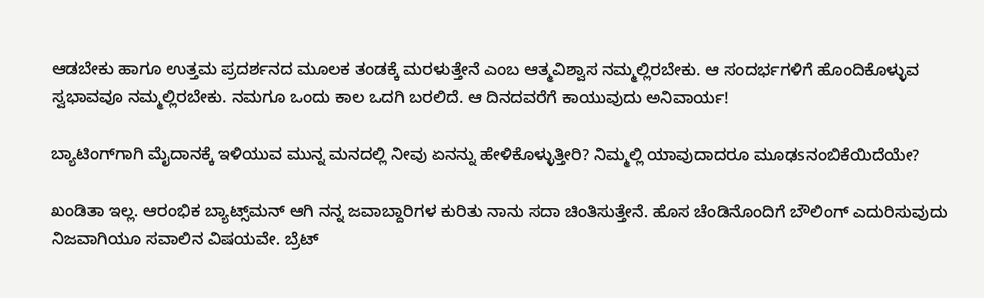ಆಡಬೇಕು ಹಾಗೂ ಉತ್ತಮ ಪ್ರದರ್ಶನದ ಮೂಲಕ ತಂಡಕ್ಕೆ ಮರಳುತ್ತೇನೆ ಎಂಬ ಆತ್ಮವಿಶ್ವಾಸ ನಮ್ಮಲ್ಲಿರಬೇಕು. ಆ ಸಂದರ್ಭಗಳಿಗೆ ಹೊಂದಿಕೊಳ್ಳುವ ಸ್ವಭಾವವೂ ನಮ್ಮಲ್ಲಿರಬೇಕು. ನಮಗೂ ಒಂದು ಕಾಲ ಒದಗಿ ಬರಲಿದೆ. ಆ ದಿನದವರೆಗೆ ಕಾಯುವುದು ಅನಿವಾರ್ಯ!

ಬ್ಯಾಟಿಂಗ್‌ಗಾಗಿ ಮೈದಾನಕ್ಕೆ ಇಳಿಯುವ ಮುನ್ನ ಮನದಲ್ಲಿ ನೀವು ಏನನ್ನು ಹೇಳಿಕೊಳ್ಳುತ್ತೀರಿ? ನಿಮ್ಮಲ್ಲಿ ಯಾವುದಾದರೂ ಮೂಢsನಂಬಿಕೆಯಿದೆಯೇ?

ಖಂಡಿತಾ ಇಲ್ಲ. ಆರಂಭಿಕ ಬ್ಯಾಟ್ಸ್‌ಮನ್ ಆಗಿ ನನ್ನ ಜವಾಬ್ದಾರಿಗಳ ಕುರಿತು ನಾನು ಸದಾ ಚಿಂತಿಸುತ್ತೇನೆ. ಹೊಸ ಚೆಂಡಿನೊಂದಿಗೆ ಬೌಲಿಂಗ್ ಎದುರಿಸುವುದು ನಿಜವಾಗಿಯೂ ಸವಾಲಿನ ವಿಷಯವೇ. ಬ್ರೆಟ್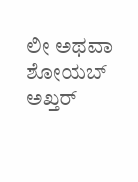ಲೀ ಅಥವಾ ಶೋಯಬ್ ಅಖ್ತರ್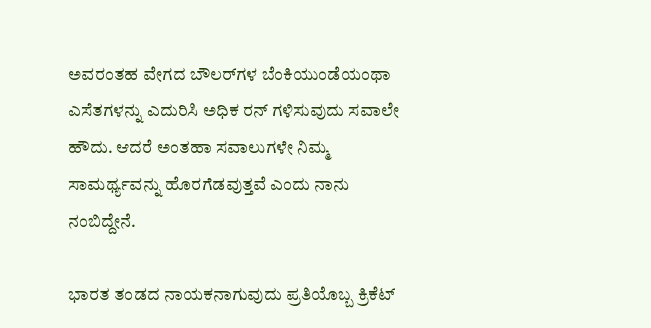ಅವರಂತಹ ವೇಗದ ಬೌಲರ್‌ಗಳ ಬೆಂಕಿಯುಂಡೆಯಂಥಾ ಎಸೆತಗಳನ್ನು ಎದುರಿಸಿ ಅಧಿಕ ರನ್ ಗಳಿಸುವುದು ಸವಾಲೇ ಹೌದು. ಆದರೆ ಅಂತಹಾ ಸವಾಲುಗಳೇ ನಿಮ್ಮ ಸಾಮರ್ಥ್ಯವನ್ನು ಹೊರಗೆಡವುತ್ತವೆ ಎಂದು ನಾನು ನಂಬಿದ್ದೇನೆ.

ಭಾರತ ತಂಡದ ನಾಯಕನಾಗುವುದು ಪ್ರತಿಯೊಬ್ಬ ಕ್ರಿಕೆಟ್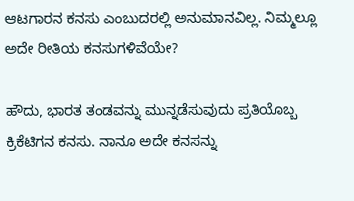ಆಟಗಾರನ ಕನಸು ಎಂಬುದರಲ್ಲಿ ಅನುಮಾನವಿಲ್ಲ. ನಿಮ್ಮಲ್ಲೂ ಅದೇ ರೀತಿಯ ಕನಸುಗಳಿವೆಯೇ?

ಹೌದು, ಭಾರತ ತಂಡವನ್ನು ಮುನ್ನಡೆಸುವುದು ಪ್ರತಿಯೊಬ್ಬ ಕ್ರಿಕೆಟಿಗನ ಕನಸು. ನಾನೂ ಅದೇ ಕನಸನ್ನು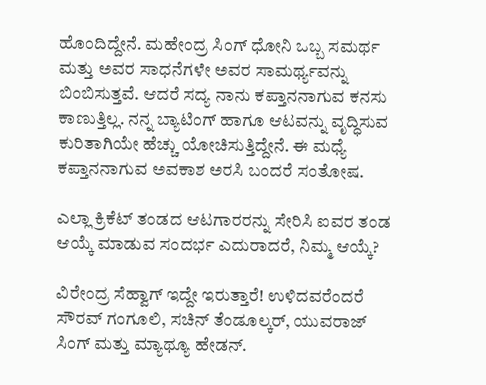ಹೊಂದಿದ್ದೇನೆ. ಮಹೇಂದ್ರ ಸಿಂಗ್ ಧೋನಿ ಒಬ್ಬ ಸಮರ್ಥ ಮತ್ತು ಅವರ ಸಾಧನೆಗಳೇ ಅವರ ಸಾಮರ್ಥ್ಯವನ್ನು ಬಿಂಬಿಸುತ್ತವೆ. ಆದರೆ ಸದ್ಯ ನಾನು ಕಪ್ತಾನನಾಗುವ ಕನಸು ಕಾಣುತ್ತಿಲ್ಲ. ನನ್ನ ಬ್ಯಾಟಿಂಗ್ ಹಾಗೂ ಆಟವನ್ನು ವೃದ್ಧಿಸುವ ಕುರಿತಾಗಿಯೇ ಹೆಚ್ಚು ಯೋಚಿಸುತ್ತಿದ್ದೇನೆ. ಈ ಮಧ್ಯೆ ಕಪ್ತಾನನಾಗುವ ಅವಕಾಶ ಅರಸಿ ಬಂದರೆ ಸಂತೋಷ.

ಎಲ್ಲಾ ಕ್ರಿಕೆಟ್ ತಂಡದ ಆಟಗಾರರನ್ನು ಸೇರಿಸಿ ಐವರ ತಂಡ ಆಯ್ಕೆ ಮಾಡುವ ಸಂದರ್ಭ ಎದುರಾದರೆ, ನಿಮ್ಮ ಆಯ್ಕೆ?

ವಿರೇಂದ್ರ ಸೆಹ್ವಾಗ್ ಇದ್ದೇ ಇರುತ್ತಾರೆ! ಉಳಿದವರೆಂದರೆ ಸೌರವ್ ಗಂಗೂಲಿ, ಸಚಿನ್ ತೆಂಡೂಲ್ಕರ್, ಯುವರಾಜ್ ಸಿಂಗ್ ಮತ್ತು ಮ್ಯಾಥ್ಯೂ ಹೇಡನ್.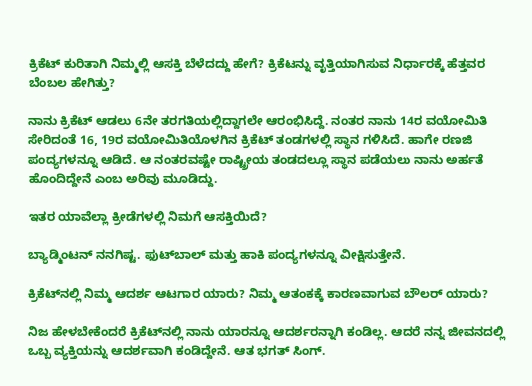ಕ್ರಿಕೆಟ್ ಕುರಿತಾಗಿ ನಿಮ್ಮಲ್ಲಿ ಆಸಕ್ತಿ ಬೆಳೆದದ್ದು ಹೇಗೆ? ಕ್ರಿಕೆಟನ್ನು ವೃತ್ತಿಯಾಗಿಸುವ ನಿರ್ಧಾರಕ್ಕೆ ಹೆತ್ತವರ ಬೆಂಬಲ ಹೇಗಿತ್ತು?

ನಾನು ಕ್ರಿಕೆಟ್ ಆಡಲು 6ನೇ ತರಗತಿಯಲ್ಲಿದ್ದಾಗಲೇ ಆರಂಭಿಸಿದ್ದೆ. ನಂತರ ನಾನು 14ರ ವಯೋಮಿತಿ ಸೇರಿದಂತೆ 16, 19ರ ವಯೋಮಿತಿಯೊಳಗಿನ ಕ್ರಿಕೆಟ್ ತಂಡಗಳಲ್ಲಿ ಸ್ಥಾನ ಗಳಿಸಿದೆ. ಹಾಗೇ ರಣಜಿ ಪಂದ್ಯಗಳನ್ನೂ ಆಡಿದೆ. ಆ ನಂತರವಷ್ಟೇ ರಾಷ್ಟ್ರೀಯ ತಂಡದಲ್ಲೂ ಸ್ಥಾನ ಪಡೆಯಲು ನಾನು ಅರ್ಹತೆ ಹೊಂದಿದ್ದೇನೆ ಎಂಬ ಅರಿವು ಮೂಡಿದ್ದು.

ಇತರ ಯಾವೆಲ್ಲಾ ಕ್ರೀಡೆಗಳಲ್ಲಿ ನಿಮಗೆ ಆಸಕ್ತಿಯಿದೆ?

ಬ್ಯಾಡ್ಮಿಂಟನ್ ನನಗಿಷ್ಟ. ಫುಟ್‌ಬಾಲ್ ಮತ್ತು ಹಾಕಿ ಪಂದ್ಯಗಳನ್ನೂ ವೀಕ್ಷಿಸುತ್ತೇನೆ.

ಕ್ರಿಕೆಟ್‌ನಲ್ಲಿ ನಿಮ್ಮ ಆದರ್ಶ ಆಟಗಾರ ಯಾರು? ನಿಮ್ಮ ಆತಂಕಕ್ಕೆ ಕಾರಣವಾಗುವ ಬೌಲರ್ ಯಾರು?

ನಿಜ ಹೇಳಬೇಕೆಂದರೆ ಕ್ರಿಕೆಟ್‌ನಲ್ಲಿ ನಾನು ಯಾರನ್ನೂ ಆದರ್ಶರನ್ನಾಗಿ ಕಂಡಿಲ್ಲ. ಆದರೆ ನನ್ನ ಜೀವನದಲ್ಲಿ ಒಬ್ಬ ವ್ಯಕ್ತಿಯನ್ನು ಆದರ್ಶವಾಗಿ ಕಂಡಿದ್ದೇನೆ. ಆತ ಭಗತ್ ಸಿಂಗ್.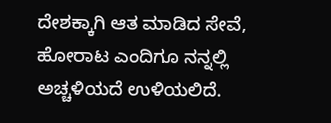ದೇಶಕ್ಕಾಗಿ ಆತ ಮಾಡಿದ ಸೇವೆ, ಹೋರಾಟ ಎಂದಿಗೂ ನನ್ನಲ್ಲಿ ಅಚ್ಚಳಿಯದೆ ಉಳಿಯಲಿದೆ.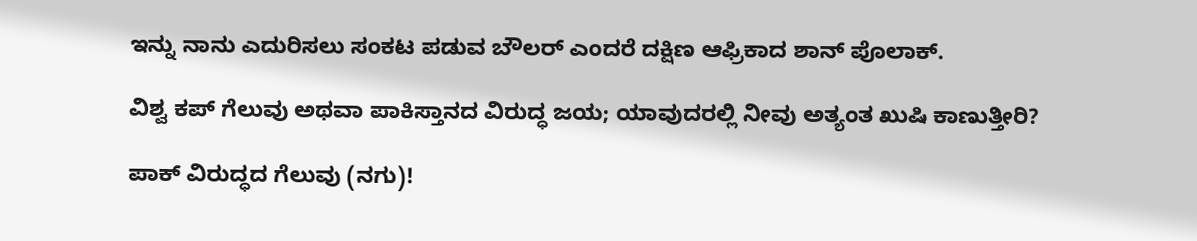ಇನ್ನು ನಾನು ಎದುರಿಸಲು ಸಂಕಟ ಪಡುವ ಬೌಲರ್ ಎಂದರೆ ದಕ್ಷಿಣ ಆಫ್ರಿಕಾದ ಶಾನ್ ಪೊಲಾಕ್.

ವಿಶ್ವ ಕಪ್ ಗೆಲುವು ಅಥವಾ ಪಾಕಿಸ್ತಾನದ ವಿರುದ್ಧ ಜಯ; ಯಾವುದರಲ್ಲಿ ನೀವು ಅತ್ಯಂತ ಖುಷಿ ಕಾಣುತ್ತೀರಿ?

ಪಾಕ್ ವಿರುದ್ಧದ ಗೆಲುವು (ನಗು)!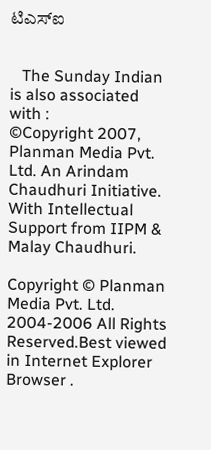ಟಿಎಸ್‌ಐ


   The Sunday Indian is also associated with :
©Copyright 2007, Planman Media Pvt. Ltd. An Arindam Chaudhuri Initiative. With Intellectual Support from IIPM & Malay Chaudhuri.

Copyright © Planman Media Pvt. Ltd. 2004-2006 All Rights Reserved.Best viewed in Internet Explorer Browser .